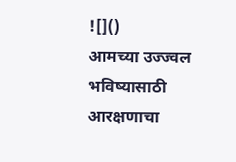![]()
आमच्या उज्ज्वल भविष्यासाठी आरक्षणाचा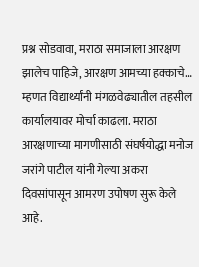प्रश्न सोडवावा, मराठा समाजाला आरक्षण झालेच पाहिजे, आरक्षण आमच्या हक्काचे… म्हणत विद्यार्थ्यांनी मंगळवेढ्यातील तहसील कार्यालयावर मोर्चा काढला. मराठा आरक्षणाच्या मागणीसाठी संघर्षयोद्धा मनोज जरांगे पाटील यांनी गेल्या अकरा दिवसांपासून आमरण उपोषण सुरू केले आहे.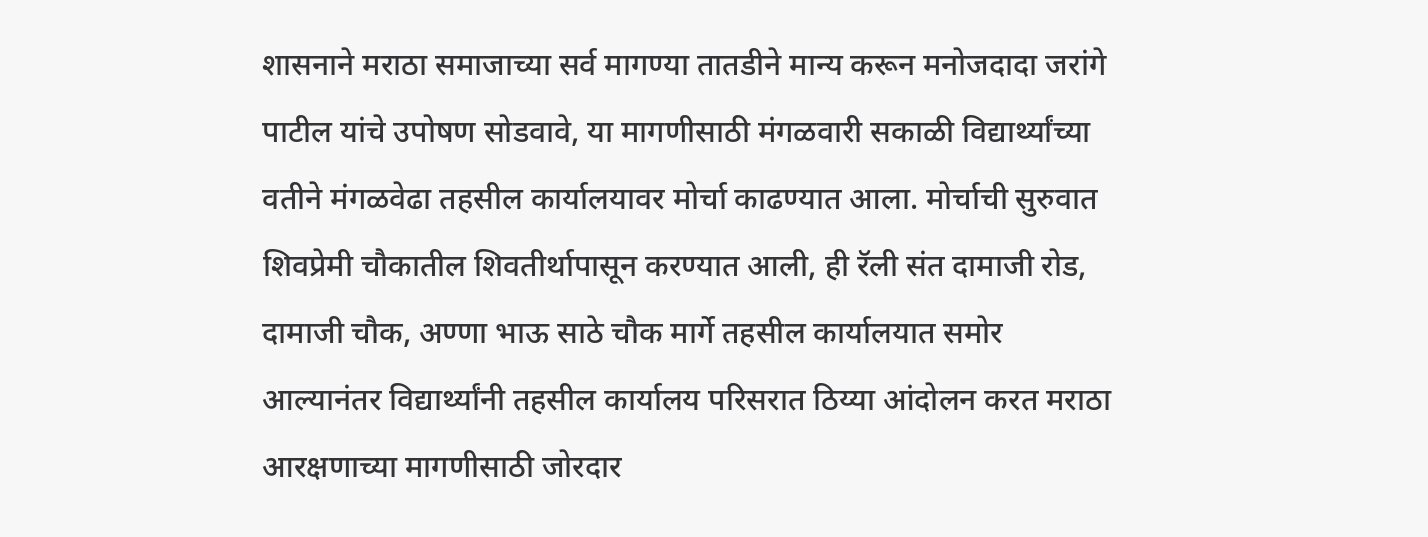शासनाने मराठा समाजाच्या सर्व मागण्या तातडीने मान्य करून मनोजदादा जरांगे पाटील यांचे उपोषण सोडवावे, या मागणीसाठी मंगळवारी सकाळी विद्यार्थ्यांच्या वतीने मंगळवेढा तहसील कार्यालयावर मोर्चा काढण्यात आला. मोर्चाची सुरुवात शिवप्रेमी चौकातील शिवतीर्थापासून करण्यात आली, ही रॅली संत दामाजी रोड, दामाजी चौक, अण्णा भाऊ साठे चौक मार्गे तहसील कार्यालयात समोर आल्यानंतर विद्यार्थ्यांनी तहसील कार्यालय परिसरात ठिय्या आंदोलन करत मराठा आरक्षणाच्या मागणीसाठी जोरदार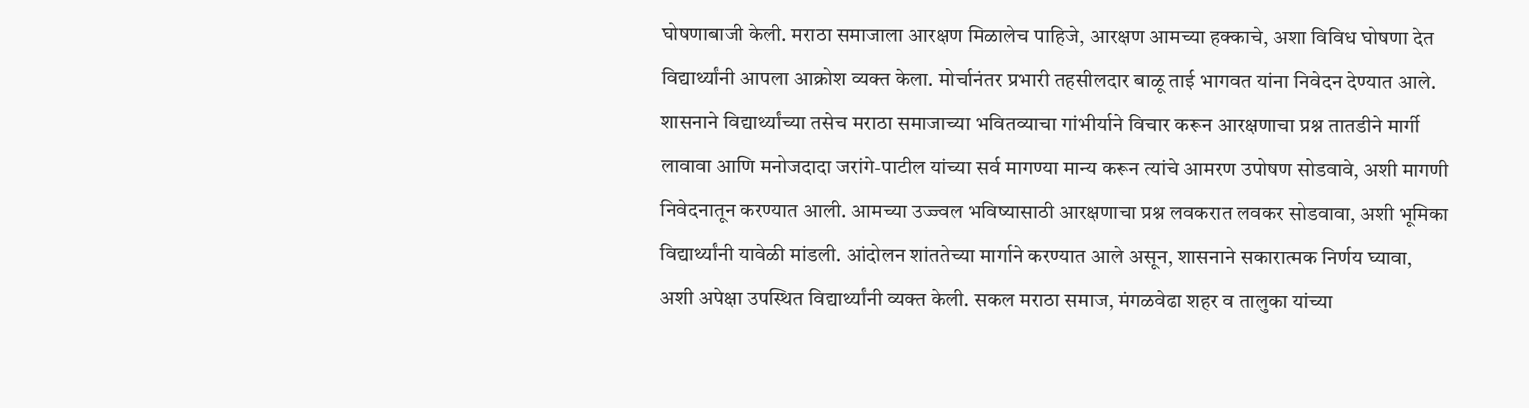घोषणाबाजी केली. मराठा समाजाला आरक्षण मिळालेच पाहिजे, आरक्षण आमच्या हक्काचे, अशा विविध घोषणा देत विद्यार्थ्यांनी आपला आक्रोश व्यक्त केला. मोर्चानंतर प्रभारी तहसीलदार बाळू ताई भागवत यांना निवेदन देण्यात आले. शासनाने विद्यार्थ्यांच्या तसेच मराठा समाजाच्या भवितव्याचा गांभीर्याने विचार करून आरक्षणाचा प्रश्न तातडीने मार्गी लावावा आणि मनोजदादा जरांगे-पाटील यांच्या सर्व मागण्या मान्य करून त्यांचे आमरण उपोषण सोडवावे, अशी मागणी निवेदनातून करण्यात आली. आमच्या उज्ज्वल भविष्यासाठी आरक्षणाचा प्रश्न लवकरात लवकर सोडवावा, अशी भूमिका विद्यार्थ्यांनी यावेळी मांडली. आंदोलन शांततेच्या मार्गाने करण्यात आले असून, शासनाने सकारात्मक निर्णय घ्यावा, अशी अपेक्षा उपस्थित विद्यार्थ्यांनी व्यक्त केली. सकल मराठा समाज, मंगळवेढा शहर व तालुका यांच्या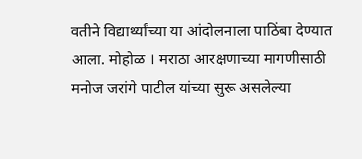वतीने विद्यार्थ्यांच्या या आंदोलनाला पाठिंबा देण्यात आला. मोहोळ । मराठा आरक्षणाच्या मागणीसाठी मनोज जरांगे पाटील यांच्या सुरू असलेल्या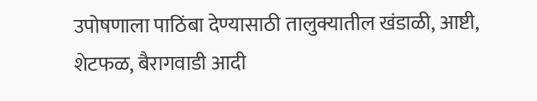उपोषणाला पाठिंबा देण्यासाठी तालुक्यातील खंडाळी, आष्टी, शेटफळ, बैरागवाडी आदी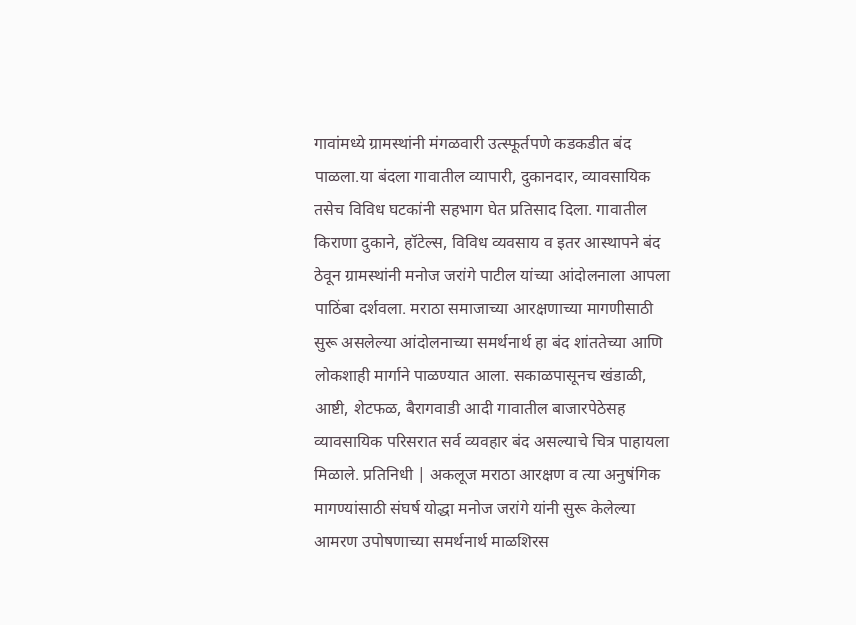गावांमध्ये ग्रामस्थांनी मंगळवारी उत्स्फूर्तपणे कडकडीत बंद पाळला.या बंदला गावातील व्यापारी, दुकानदार, व्यावसायिक तसेच विविध घटकांनी सहभाग घेत प्रतिसाद दिला. गावातील किराणा दुकाने, हॉटेल्स, विविध व्यवसाय व इतर आस्थापने बंद ठेवून ग्रामस्थांनी मनोज जरांगे पाटील यांच्या आंदोलनाला आपला पाठिंबा दर्शवला. मराठा समाजाच्या आरक्षणाच्या मागणीसाठी सुरू असलेल्या आंदोलनाच्या समर्थनार्थ हा बंद शांततेच्या आणि लोकशाही मार्गाने पाळण्यात आला. सकाळपासूनच खंडाळी, आष्टी, शेटफळ, बैरागवाडी आदी गावातील बाजारपेठेसह व्यावसायिक परिसरात सर्व व्यवहार बंद असल्याचे चित्र पाहायला मिळाले. प्रतिनिधी | अकलूज मराठा आरक्षण व त्या अनुषंगिक मागण्यांसाठी संघर्ष योद्धा मनोज जरांगे यांनी सुरू केलेल्या आमरण उपोषणाच्या समर्थनार्थ माळशिरस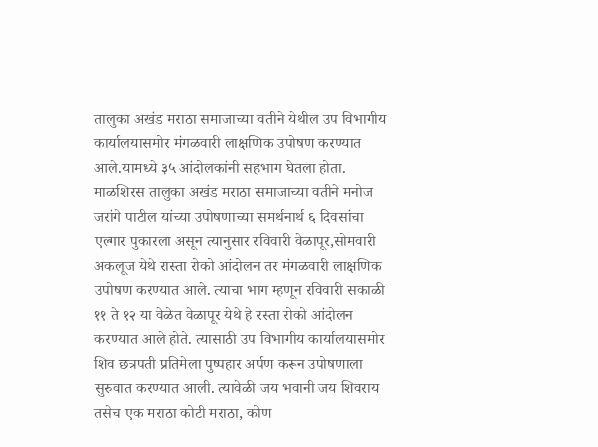तालुका अखंड मराठा समाजाच्या वतीने येथील उप विभागीय कार्यालयासमोर मंगळवारी लाक्षणिक उपोषण करण्यात आले.यामध्ये ३५ आंदोलकांनी सहभाग घेतला होता. माळशिरस तालुका अखंड मराठा समाजाच्या वतीने मनोज जरांगे पाटील यांच्या उपोषणाच्या समर्थनार्थ ६ दिवसांचा एल्गार पुकारला असून त्यानुसार रविवारी वेळापूर,सोमवारी अकलूज येथे रास्ता रोको आंदोलन तर मंगळवारी लाक्षणिक उपोषण करण्यात आले. त्याचा भाग म्हणून रविवारी सकाळी ११ ते १२ या वेळेत वेळापूर येथे हे रस्ता रोको आंदोलन करण्यात आले होते. त्यासाठी उप विभागीय कार्यालयासमोर शिव छत्रपती प्रतिमेला पुष्पहार अर्पण करून उपोषणाला सुरुवात करण्यात आली. त्यावेळी जय भवानी जय शिवराय तसेच एक मराठा कोटी मराठा, कोण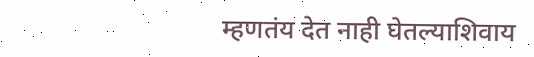म्हणतंय देत नाही घेतल्याशिवाय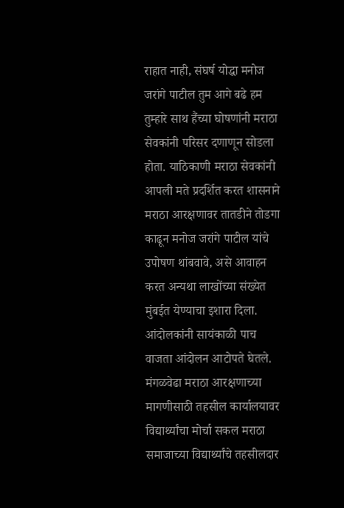राहात नाही, संघर्ष योद्धा मनोज जरांगे पाटील तुम आगे बढे हम तुम्हारे साथ हैंच्या घोषणांनी मराठा सेवकांनी परिसर दणाणून सोडला होता. याठिकाणी मराठा सेवकांनी आपली मते प्रदर्शित करत शासनाने मराठा आरक्षणावर तातडीने तोडगा काढून मनोज जरांगे पाटील यांचे उपोषण थांबवावे, असे आवाहन करत अन्यथा लाखोंच्या संख्येत मुंबईत येण्याचा इशारा दिला. आंदोलकांनी सायंकाळी पाच वाजता आंदोलन आटोपते घेतले. मंगळवेढा मराठा आरक्षणाच्या मागणीसाठी तहसील कार्यालयावर विद्यार्थ्यांचा मोर्चा सकल मराठा समाजाच्या विद्यार्थ्यांचे तहसीलदार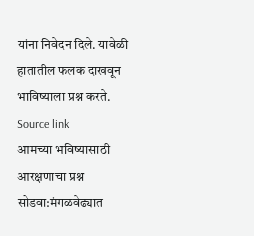यांना निवेदन दिले. यावेळी हातातील फलक दाखवून भाविष्याला प्रश्न करते.
Source link
आमच्या भविष्यासाठी आरक्षणाचा प्रश्न सोडवा:मंगळवेढ्यात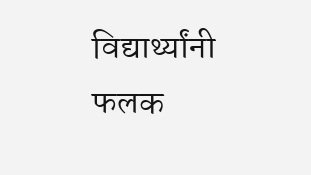विद्यार्थ्यांनी फलक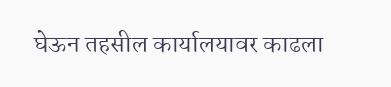घेऊन तहसील कार्यालयावर काढला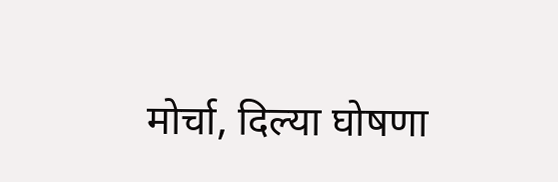मोर्चा, दिल्या घोषणा